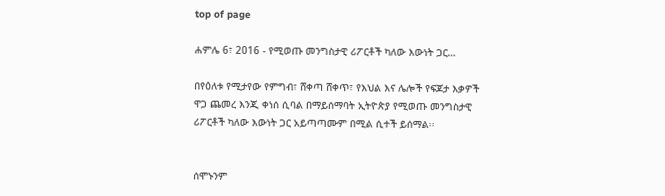top of page

ሐምሌ 6፣ 2016 - የሚወጡ መንግስታዊ ሪፖርቶች ካለው እውነት ጋር…

በየዕለቱ የሚታየው የምግብ፣ ሸቀጣ ሸቀጥ፣ የእህል እና ሌሎች የፍጆታ እቃዎች ዋጋ ጨመረ እንጂ ቀነሰ ሲባል በማይሰማባት ኢትዮጵያ የሚወጡ መንግስታዊ ሪፖርቶች ካለው እውነት ጋር አይጣጣሙም በሚል ሲተች ይሰማል፡፡


ሰሞኑንም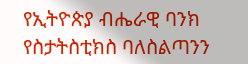የኢትዮጵያ ብሔራዊ ባንክ የስታትስቲክስ ባለስልጣንን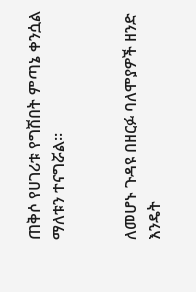ጠቅሶ የሀገሪቱ የግሽበት ምጣኔ ቀንሷል ማለቱን ተናግሯል፡፡


ለመሆኑ ጉዳዩ በዘርፉ ባለሞያዎች ዘንድ እንዴት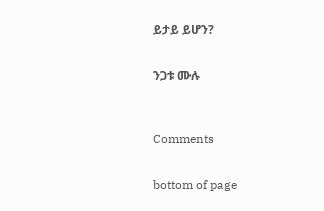ይታይ ይሆን?


ንጋቱ ሙሉ



Comments


bottom of page